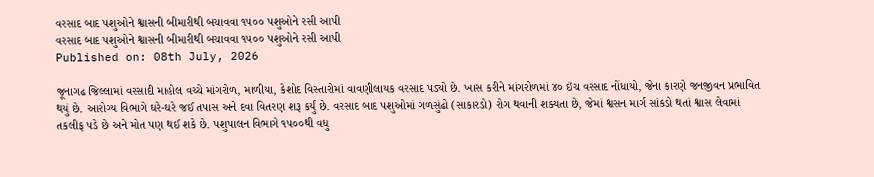વરસાદ બાદ પશુઓને શ્વાસની બીમારીથી બચાવવા ૧૫૦૦ પશુઓને રસી આપી
વરસાદ બાદ પશુઓને શ્વાસની બીમારીથી બચાવવા ૧૫૦૦ પશુઓને રસી આપી
Published on: 08th July, 2026

જૂનાગઢ જિલ્લામાં વરસાદી માહોલ વચ્ચે માંગરોળ, માળીયા, કેશોદ વિસ્તારોમાં વાવણીલાયક વરસાદ પડ્યો છે. ખાસ કરીને માંગરોળમાં ૪૦ ઇંચ વરસાદ નોંધાયો, જેના કારણે જનજીવન પ્રભાવિત થયું છે. આરોગ્ય વિભાગે ઘરે-ઘરે જઈ તપાસ અને દવા વિતરણ શરૂ કર્યું છે. વરસાદ બાદ પશુઓમાં ગળસુંઢો (સાકારડો) રોગ થવાની શક્યતા છે, જેમાં શ્વસન માર્ગ સાંકડો થતાં શ્વાસ લેવામાં તકલીફ પડે છે અને મોત પણ થઈ શકે છે. પશુપાલન વિભાગે ૧૫૦૦થી વધુ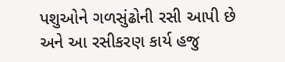પશુઓને ગળસુંઢોની રસી આપી છે અને આ રસીકરણ કાર્ય હજુ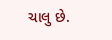ચાલુ છે.